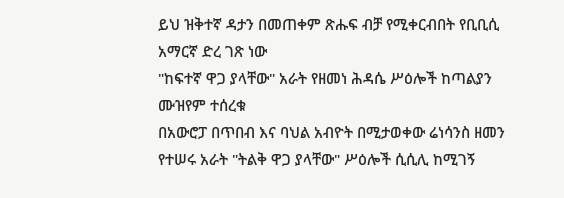ይህ ዝቅተኛ ዳታን በመጠቀም ጽሑፍ ብቻ የሚቀርብበት የቢቢሲ አማርኛ ድረ ገጽ ነው
"ከፍተኛ ዋጋ ያላቸው" አራት የዘመነ ሕዳሴ ሥዕሎች ከጣልያን ሙዝየም ተሰረቁ
በአውሮፓ በጥበብ እና ባህል አብዮት በሚታወቀው ሬነሳንስ ዘመን የተሠሩ አራት "ትልቅ ዋጋ ያላቸው" ሥዕሎች ሲሲሊ ከሚገኝ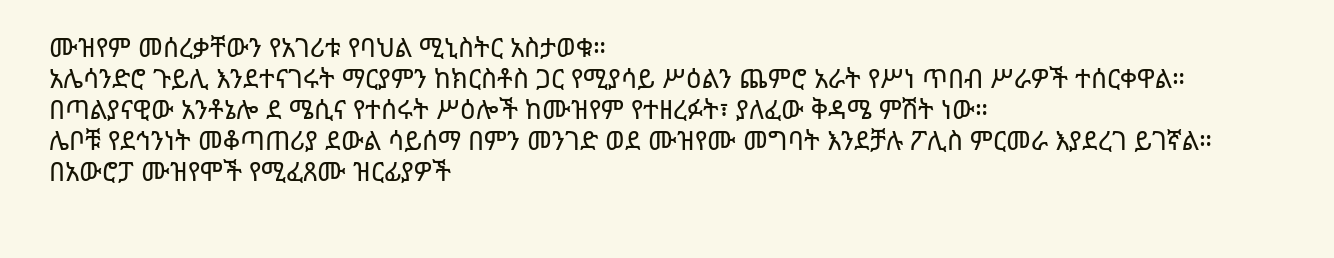ሙዝየም መሰረቃቸውን የአገሪቱ የባህል ሚኒስትር አስታወቁ።
አሌሳንድሮ ጉይሊ እንደተናገሩት ማርያምን ከክርስቶስ ጋር የሚያሳይ ሥዕልን ጨምሮ አራት የሥነ ጥበብ ሥራዎች ተሰርቀዋል።
በጣልያናዊው አንቶኔሎ ደ ሜሲና የተሰሩት ሥዕሎች ከሙዝየም የተዘረፉት፣ ያለፈው ቅዳሜ ምሽት ነው።
ሌቦቹ የደኅንነት መቆጣጠሪያ ደውል ሳይሰማ በምን መንገድ ወደ ሙዝየሙ መግባት እንደቻሉ ፖሊስ ምርመራ እያደረገ ይገኛል።
በአውሮፓ ሙዝየሞች የሚፈጸሙ ዝርፊያዎች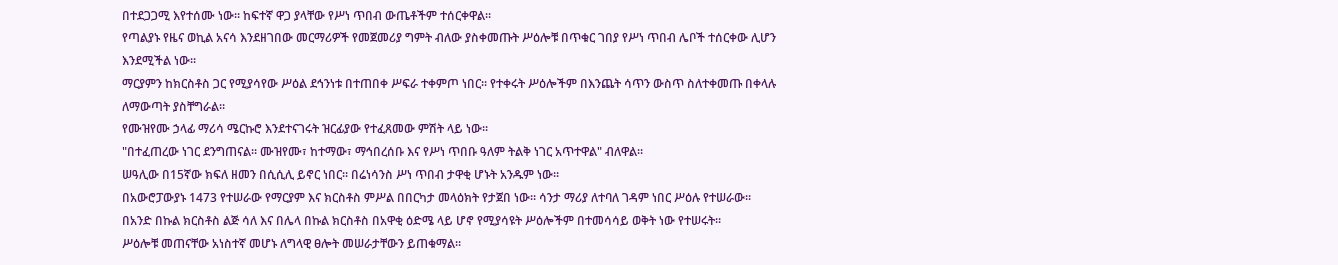በተደጋጋሚ እየተሰሙ ነው። ከፍተኛ ዋጋ ያላቸው የሥነ ጥበብ ውጤቶችም ተሰርቀዋል።
የጣልያኑ የዜና ወኪል አናሳ እንደዘገበው መርማሪዎች የመጀመሪያ ግምት ብለው ያስቀመጡት ሥዕሎቹ በጥቁር ገበያ የሥነ ጥበብ ሌቦች ተሰርቀው ሊሆን እንደሚችል ነው።
ማርያምን ከክርስቶስ ጋር የሚያሳየው ሥዕል ደኅንነቱ በተጠበቀ ሥፍራ ተቀምጦ ነበር። የተቀሩት ሥዕሎችም በእንጨት ሳጥን ውስጥ ስለተቀመጡ በቀላሉ ለማውጣት ያስቸግራል።
የሙዝየሙ ኃላፊ ማሪሳ ሜርኩሮ እንደተናገሩት ዝርፊያው የተፈጸመው ምሽት ላይ ነው።
"በተፈጠረው ነገር ደንግጠናል። ሙዝየሙ፣ ከተማው፣ ማኅበረሰቡ እና የሥነ ጥበቡ ዓለም ትልቅ ነገር አጥተዋል" ብለዋል።
ሠዓሊው በ15ኛው ክፍለ ዘመን በሲሲሊ ይኖር ነበር። በሬነሳንስ ሥነ ጥበብ ታዋቂ ሆኑት አንዱም ነው።
በአውሮፓውያኑ 1473 የተሠራው የማርያም እና ክርስቶስ ምሥል በበርካታ መላዕክት የታጀበ ነው። ሳንታ ማሪያ ለተባለ ገዳም ነበር ሥዕሉ የተሠራው።
በአንድ በኩል ክርስቶስ ልጅ ሳለ እና በሌላ በኩል ክርስቶስ በአዋቂ ዕድሜ ላይ ሆኖ የሚያሳዩት ሥዕሎችም በተመሳሳይ ወቅት ነው የተሠሩት።
ሥዕሎቹ መጠናቸው አነስተኛ መሆኑ ለግላዊ ፀሎት መሠራታቸውን ይጠቁማል።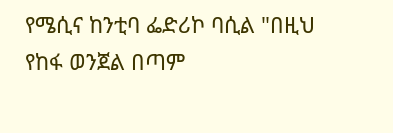የሜሲና ከንቲባ ፌድሪኮ ባሲል "በዚህ የከፋ ወንጀል በጣም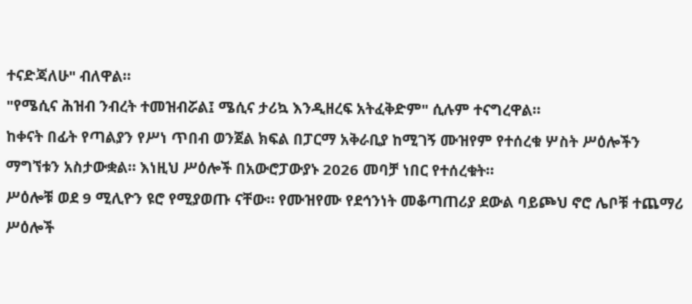ተናድጃለሁ" ብለዋል።
"የሜሲና ሕዝብ ንብረት ተመዝብሯል፤ ሜሲና ታሪኳ እንዲዘረፍ አትፈቅድም" ሲሉም ተናግረዋል።
ከቀናት በፊት የጣልያን የሥነ ጥበብ ወንጀል ክፍል በፓርማ አቅራቢያ ከሚገኝ ሙዝየም የተሰረቁ ሦስት ሥዕሎችን ማግኘቱን አስታውቋል። እነዚህ ሥዕሎች በአውሮፓውያኑ 2026 መባቻ ነበር የተሰረቁት።
ሥዕሎቹ ወደ 9 ሚሊዮን ዩሮ የሚያወጡ ናቸው። የሙዝየሙ የደኅንነት መቆጣጠሪያ ደውል ባይጮህ ኖሮ ሌቦቹ ተጨማሪ ሥዕሎች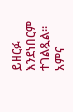ይዘርፉ እንደነበርም ተገልጿል።
አምና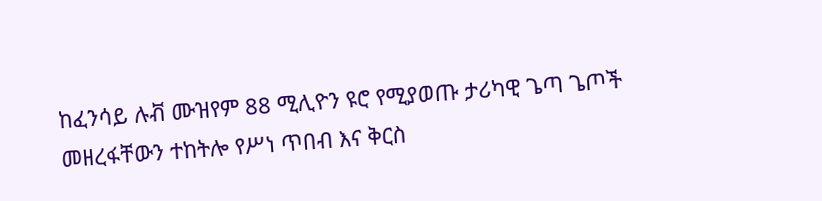ከፈንሳይ ሉቭ ሙዝየም 88 ሚሊዮን ዩሮ የሚያወጡ ታሪካዊ ጌጣ ጌጦች መዘረፋቸውን ተከትሎ የሥነ ጥበብ እና ቅርስ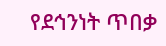የደኅንነት ጥበቃ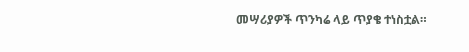መሣሪያዎች ጥንካሬ ላይ ጥያቄ ተነስቷል።